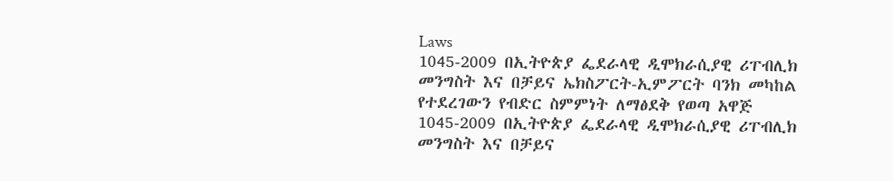Laws
1045-2009 በኢትዮጵያ ፌደራላዊ ዲሞክራሲያዊ ሪፐብሊክ መንግስት እና በቻይና ኤክስፖርት-ኢምፖርት ባንክ መካከል የተደረገውን የብድር ስምምነት ለማፅደቅ የወጣ አዋጅ
1045-2009 በኢትዮጵያ ፌደራላዊ ዲሞክራሲያዊ ሪፐብሊክ መንግስት እና በቻይና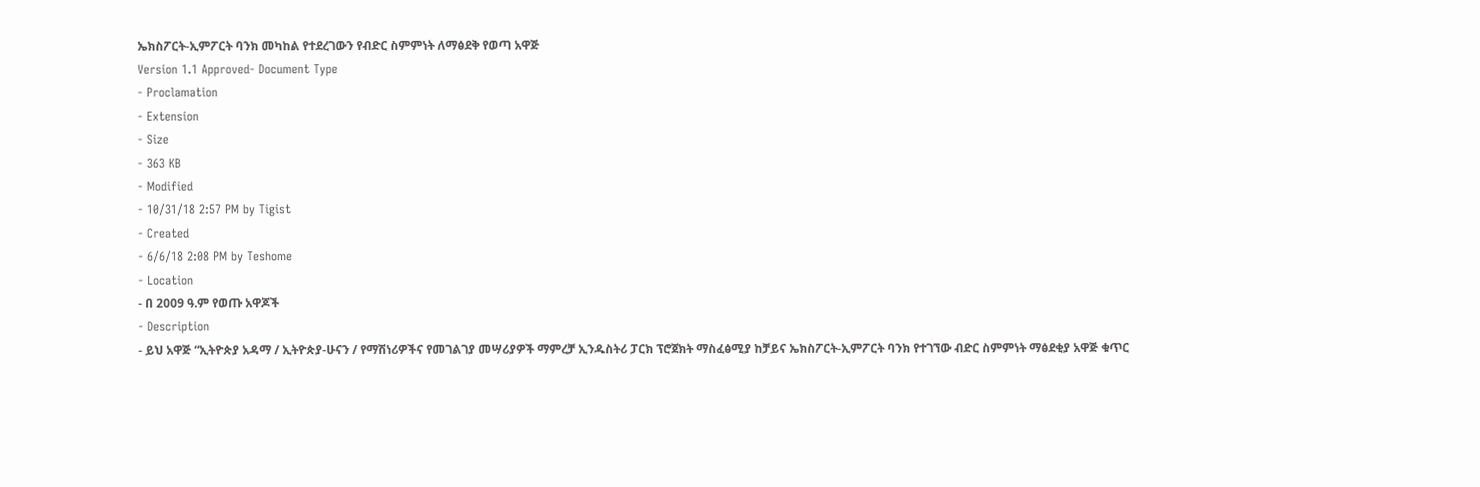ኤክስፖርት-ኢምፖርት ባንክ መካከል የተደረገውን የብድር ስምምነት ለማፅደቅ የወጣ አዋጅ
Version 1.1 Approved- Document Type
- Proclamation
- Extension
- Size
- 363 KB
- Modified
- 10/31/18 2:57 PM by Tigist
- Created
- 6/6/18 2:08 PM by Teshome
- Location
- በ 2009 ዓ.ም የወጡ አዋጆች
- Description
- ይህ አዋጅ “ኢትዮጵያ አዳማ / ኢትዮጵያ-ሁናን / የማሽነሪዎችና የመገልገያ መሣሪያዎች ማምረቻ ኢንዱስትሪ ፓርክ ፕሮጀክት ማስፈፅሚያ ከቻይና ኤክስፖርት-ኢምፖርት ባንክ የተገኘው ብድር ስምምነት ማፅደቂያ አዋጅ ቁጥር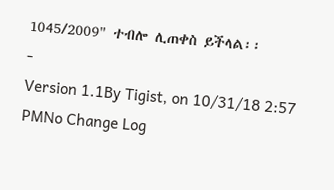1045/2009" ተብሎ ሊጠቀስ ይችላል፡፡
-
Version 1.1By Tigist, on 10/31/18 2:57 PMNo Change Log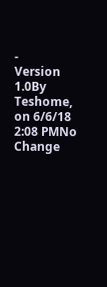-
Version 1.0By Teshome, on 6/6/18 2:08 PMNo Change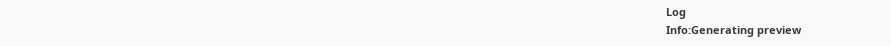Log
Info:Generating preview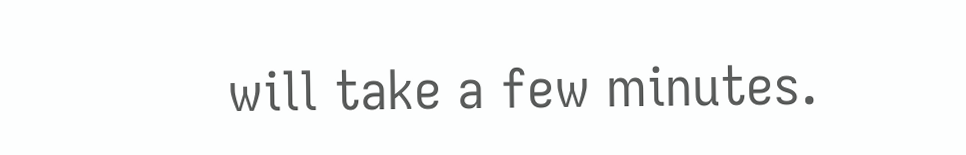will take a few minutes.